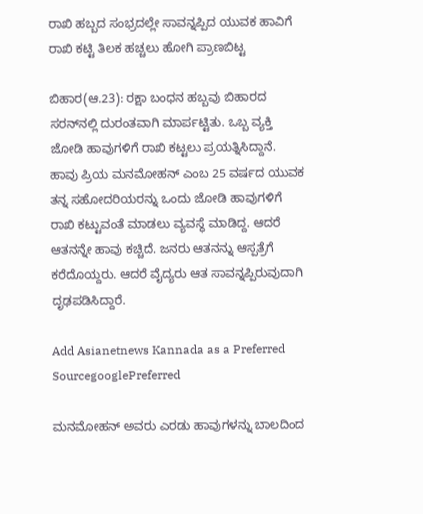ರಾಖಿ ಹಬ್ಬದ ಸಂಭ್ರದಲ್ಲೇ ಸಾವನ್ನಪ್ಪಿದ ಯುವಕ ಹಾವಿಗೆ ರಾಖಿ ಕಟ್ಟಿ ತಿಲಕ ಹಚ್ಚಲು ಹೋಗಿ ಪ್ರಾಣಬಿಟ್ಟ

ಬಿಹಾರ(ಆ.23): ರಕ್ಷಾ ಬಂಧನ ಹಬ್ಬವು ಬಿಹಾರದ ಸರನ್‌ನಲ್ಲಿ ದುರಂತವಾಗಿ ಮಾರ್ಪಟ್ಟಿತು. ಒಬ್ಬ ವ್ಯಕ್ತಿ ಜೋಡಿ ಹಾವುಗಳಿಗೆ ರಾಖಿ ಕಟ್ಟಲು ಪ್ರಯತ್ನಿಸಿದ್ದಾನೆ. ಹಾವು ಪ್ರಿಯ ಮನಮೋಹನ್ ಎಂಬ 25 ವರ್ಷದ ಯುವಕ ತನ್ನ ಸಹೋದರಿಯರನ್ನು ಒಂದು ಜೋಡಿ ಹಾವುಗಳಿಗೆ ರಾಖಿ ಕಟ್ಟುವಂತೆ ಮಾಡಲು ವ್ಯವಸ್ಥೆ ಮಾಡಿದ್ದ. ಆದರೆ ಆತನನ್ನೇ ಹಾವು ಕಚ್ಚಿದೆ. ಜನರು ಆತನನ್ನು ಆಸ್ಪತ್ರೆಗೆ ಕರೆದೊಯ್ದರು. ಆದರೆ ವೈದ್ಯರು ಆತ ಸಾವನ್ನಪ್ಪಿರುವುದಾಗಿ ದೃಢಪಡಿಸಿದ್ದಾರೆ.

Add Asianetnews Kannada as a Preferred SourcegooglePreferred

ಮನಮೋಹನ್ ಅವರು ಎರಡು ಹಾವುಗಳನ್ನು ಬಾಲದಿಂದ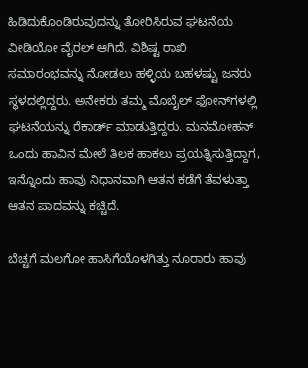ಹಿಡಿದುಕೊಂಡಿರುವುದನ್ನು ತೋರಿಸಿರುವ ಘಟನೆಯ ವೀಡಿಯೋ ವೈರಲ್ ಆಗಿದೆ. ವಿಶಿಷ್ಟ ರಾಖಿ ಸಮಾರಂಭವನ್ನು ನೋಡಲು ಹಳ್ಳಿಯ ಬಹಳಷ್ಟು ಜನರು ಸ್ಥಳದಲ್ಲಿದ್ದರು. ಅನೇಕರು ತಮ್ಮ ಮೊಬೈಲ್ ಫೋನ್‌ಗಳಲ್ಲಿ ಘಟನೆಯನ್ನು ರೆಕಾರ್ಡ್ ಮಾಡುತ್ತಿದ್ದರು. ಮನಮೋಹನ್ ಒಂದು ಹಾವಿನ ಮೇಲೆ ತಿಲಕ ಹಾಕಲು ಪ್ರಯತ್ನಿಸುತ್ತಿದ್ದಾಗ, ಇನ್ನೊಂದು ಹಾವು ನಿಧಾನವಾಗಿ ಆತನ ಕಡೆಗೆ ತೆವಳುತ್ತಾ ಆತನ ಪಾದವನ್ನು ಕಚ್ಚಿದೆ.

ಬೆಚ್ಚಗೆ ಮಲಗೋ ಹಾಸಿಗೆಯೊಳಗಿತ್ತು ನೂರಾರು ಹಾವು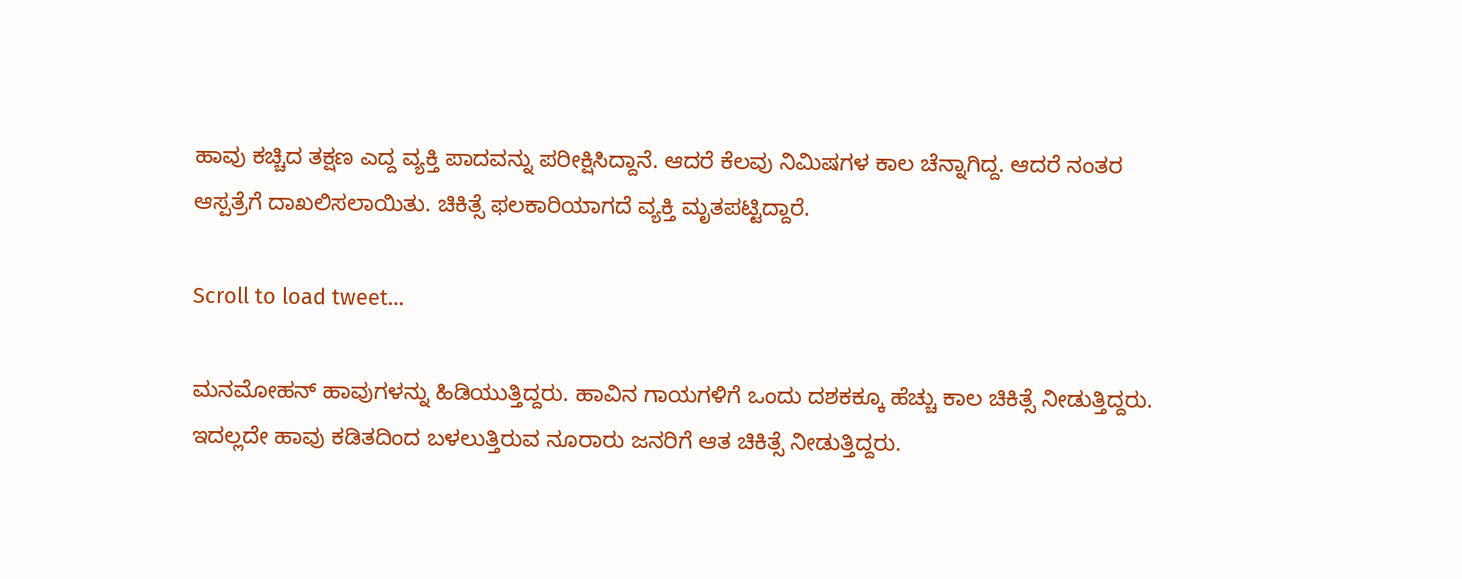ಹಾವು ಕಚ್ಚಿದ ತಕ್ಷಣ ಎದ್ದ ವ್ಯಕ್ತಿ ಪಾದವನ್ನು ಪರೀಕ್ಷಿಸಿದ್ದಾನೆ. ಆದರೆ ಕೆಲವು ನಿಮಿಷಗಳ ಕಾಲ ಚೆನ್ನಾಗಿದ್ದ. ಆದರೆ ನಂತರ ಆಸ್ಪತ್ರೆಗೆ ದಾಖಲಿಸಲಾಯಿತು. ಚಿಕಿತ್ಸೆ ಫಲಕಾರಿಯಾಗದೆ ವ್ಯಕ್ತಿ ಮೃತಪಟ್ಟಿದ್ದಾರೆ.

Scroll to load tweet…

ಮನಮೋಹನ್ ಹಾವುಗಳನ್ನು ಹಿಡಿಯುತ್ತಿದ್ದರು. ಹಾವಿನ ಗಾಯಗಳಿಗೆ ಒಂದು ದಶಕಕ್ಕೂ ಹೆಚ್ಚು ಕಾಲ ಚಿಕಿತ್ಸೆ ನೀಡುತ್ತಿದ್ದರು. ಇದಲ್ಲದೇ ಹಾವು ಕಡಿತದಿಂದ ಬಳಲುತ್ತಿರುವ ನೂರಾರು ಜನರಿಗೆ ಆತ ಚಿಕಿತ್ಸೆ ನೀಡುತ್ತಿದ್ದರು.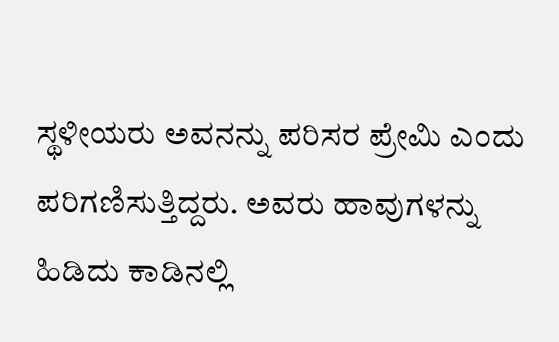ಸ್ಥಳೀಯರು ಅವನನ್ನು ಪರಿಸರ ಪ್ರೇಮಿ ಎಂದು ಪರಿಗಣಿಸುತ್ತಿದ್ದರು. ಅವರು ಹಾವುಗಳನ್ನು ಹಿಡಿದು ಕಾಡಿನಲ್ಲಿ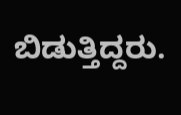ಬಿಡುತ್ತಿದ್ದರು.